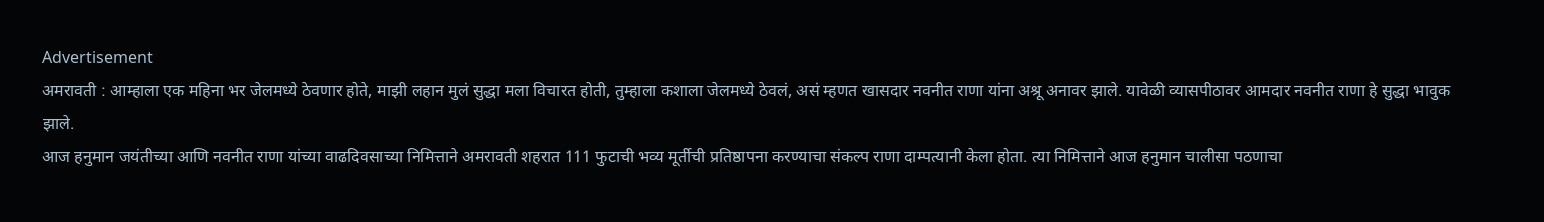Advertisement
अमरावती : आम्हाला एक महिना भर जेलमध्ये ठेवणार होते, माझी लहान मुलं सुद्धा मला विचारत होती, तुम्हाला कशाला जेलमध्ये ठेवलं, असं म्हणत खासदार नवनीत राणा यांना अश्रू अनावर झाले. यावेळी व्यासपीठावर आमदार नवनीत राणा हे सुद्धा भावुक झाले.
आज हनुमान जयंतीच्या आणि नवनीत राणा यांच्या वाढदिवसाच्या निमित्ताने अमरावती शहरात 111 फुटाची भव्य मूर्तीची प्रतिष्ठापना करण्याचा संकल्प राणा दाम्पत्यानी केला होता. त्या निमित्ताने आज हनुमान चालीसा पठणाचा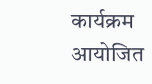कार्यक्रम आयोजित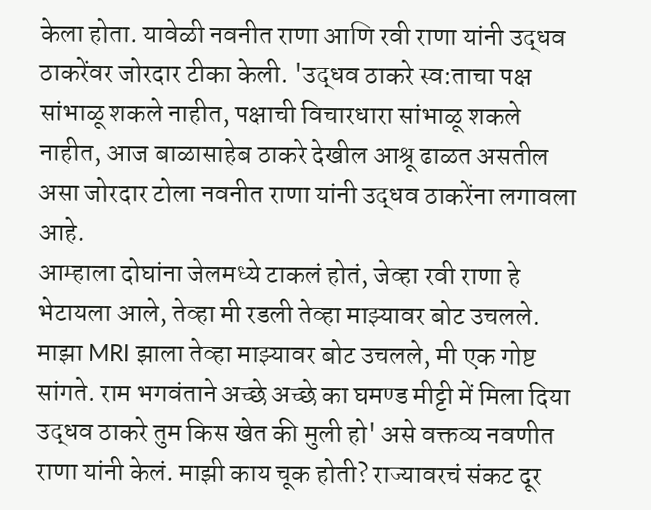केला होता. यावेळी नवनीत राणा आणि रवी राणा यांनी उद्धव ठाकरेंवर जोरदार टीका केली. 'उद्धव ठाकरे स्व:ताचा पक्ष सांभाळू शकले नाहीत, पक्षाची विचारधारा सांभाळू शकले नाहीत, आज बाळासाहेब ठाकरे देखील आश्रू ढाळत असतील असा जोरदार टोला नवनीत राणा यांनी उद्धव ठाकरेंना लगावला आहे.
आम्हाला दोघांना जेलमध्ये टाकलं होतं, जेव्हा रवी राणा हे भेटायला आले, तेव्हा मी रडली तेव्हा माझ्यावर बोट उचलले. माझा MRI झाला तेव्हा माझ्यावर बोट उचलले, मी एक गोष्ट सांगते. राम भगवंताने अच्छे अच्छे का घमण्ड मीट्टी में मिला दिया उद्धव ठाकरे तुम किस खेत की मुली हो' असे वक्तव्य नवणीत राणा यांनी केलं. माझी काय चूक होती? राज्यावरचं संकट दूर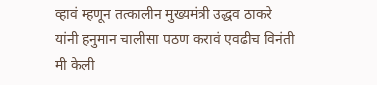व्हावं म्हणून तत्कालीन मुख्यमंत्री उद्धव ठाकरे यांनी हनुमान चालीसा पठण करावं एवढीच विनंती मी केली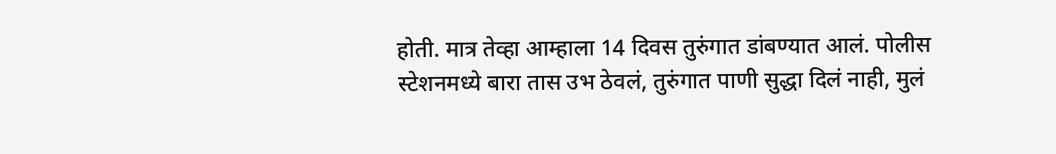होती. मात्र तेव्हा आम्हाला 14 दिवस तुरुंगात डांबण्यात आलं. पोलीस स्टेशनमध्ये बारा तास उभ ठेवलं, तुरुंगात पाणी सुद्धा दिलं नाही, मुलं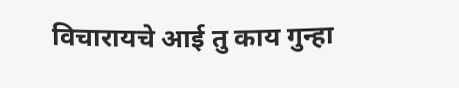विचारायचे आई तु काय गुन्हा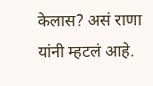केलास? असं राणा यांनी म्हटलं आहे.